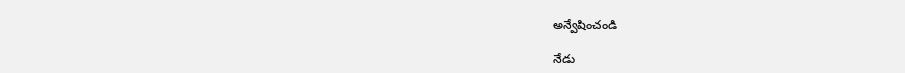అన్వేషించండి

నేడు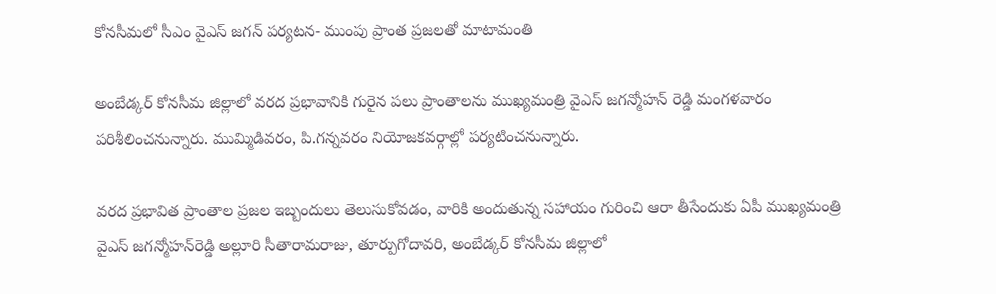కోనసీమలో సీఎం వైఎస్‌ జగన్‌ పర్యటన- ముంపు ప్రాంత ప్రజలతో మాటామంతి

అంబేడ్కర్‌ కోనసీమ జిల్లాలో వరద ప్రభావానికి గురైన పలు ప్రాంతాలను ముఖ్యమంత్రి వైఎస్‌ జగన్మోహన్‌ రెడ్డి మంగళవారం పరిశీలించనున్నారు. ముమ్మిడివరం, పి.గన్నవరం నియోజకవర్గాల్లో పర్యటించనున్నారు.

వరద ప్రభావిత ప్రాంతాల ప్రజల ఇబ్బందులు తెలుసుకోవడం, వారికి అందుతున్న సహాయం గురించి ఆరా తీసేందుకు ఏపీ ముఖ్యమంత్రి వైఎస్‌ జగన్మోహన్‌రెడ్డి అల్లూరి సీతారామరాజు, తూర్పుగోదావరి, అంబేడ్కర్‌ కోనసీమ జిల్లాలో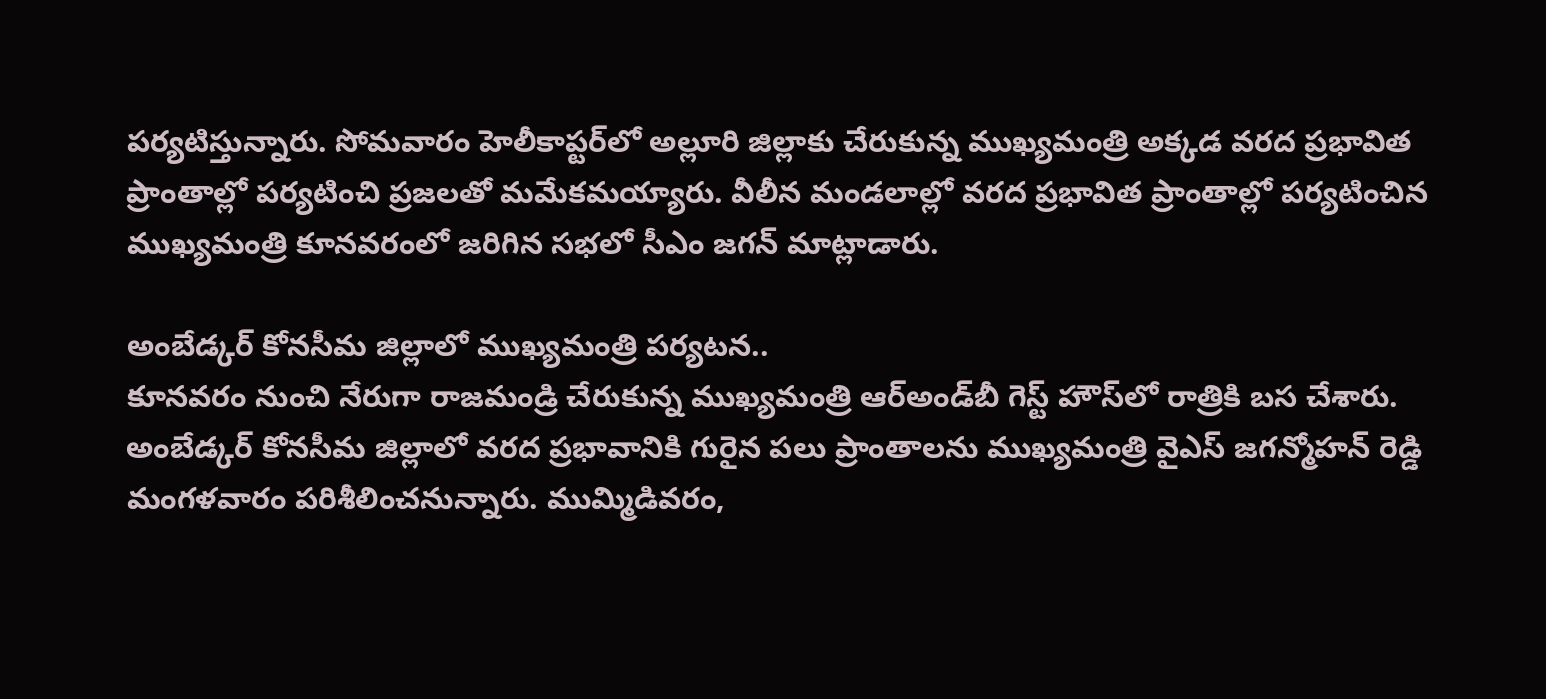పర్యటిస్తున్నారు. సోమవారం హెలీకాప్టర్‌లో అల్లూరి జిల్లాకు చేరుకున్న ముఖ్యమంత్రి అక్కడ వరద ప్రభావిత ప్రాంతాల్లో పర్యటించి ప్రజలతో మమేకమయ్యారు. వీలీన మండలాల్లో వరద ప్రభావిత ప్రాంతాల్లో పర్యటించిన ముఖ్యమంత్రి కూనవరంలో జరిగిన సభలో సీఎం జగన్‌ మాట్లాడారు.

అంబేడ్కర్‌ కోనసీమ జిల్లాలో ముఖ్యమంత్రి పర్యటన..
కూనవరం నుంచి నేరుగా రాజమండ్రి చేరుకున్న ముఖ్యమంత్రి ఆర్‌అండ్‌బీ గెస్ట్‌ హౌస్‌లో రాత్రికి బస చేశారు. అంబేడ్కర్‌ కోనసీమ జిల్లాలో వరద ప్రభావానికి గురైన పలు ప్రాంతాలను ముఖ్యమంత్రి వైఎస్‌ జగన్మోహన్‌ రెడ్డి మంగళవారం పరిశీలించనున్నారు. ముమ్మిడివరం,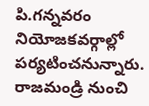పి.గన్నవరం నియోజకవర్గాల్లో పర్యటించనున్నారు. రాజమండ్రి నుంచి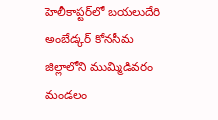హెలీకాప్టర్‌లో బయలుదేరి అంబేడ్కర్‌ కోనసీమ జిల్లాలోని ముమ్మిడివరం మండలం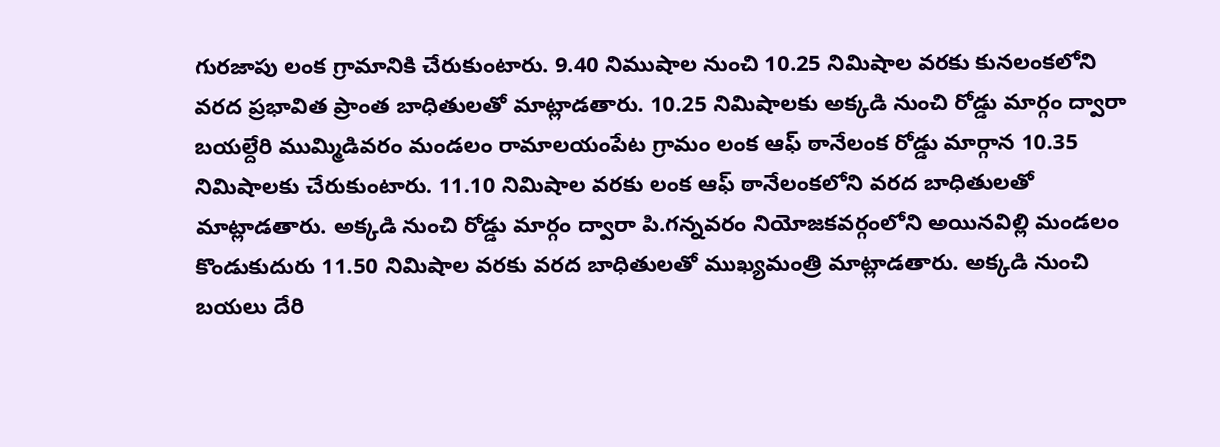గురజాపు లంక గ్రామానికి చేరుకుంటారు. 9.40 నిముషాల నుంచి 10.25 నిమిషాల వరకు కునలంకలోని వరద ప్రభావిత ప్రాంత బాధితులతో మాట్లాడతారు. 10.25 నిమిషాలకు అక్కడి నుంచి రోడ్డు మార్గం ద్వారా బయల్దేరి ముమ్మిడివరం మండలం రామాలయంపేట గ్రామం లంక ఆఫ్‌ ఠానేలంక రోడ్డు మార్గాన 10.35 నిమిషాలకు చేరుకుంటారు. 11.10 నిమిషాల వరకు లంక ఆఫ్‌ ఠానేలంకలోని వరద బాధితులతో మాట్లాడతారు. అక్కడి నుంచి రోడ్డు మార్గం ద్వారా పి.గన్నవరం నియోజకవర్గంలోని అయినవిల్లి మండలం కొండుకుదురు 11.50 నిమిషాల వరకు వరద బాధితులతో ముఖ్యమంత్రి మాట్లాడతారు. అక్కడి నుంచి బయలు దేరి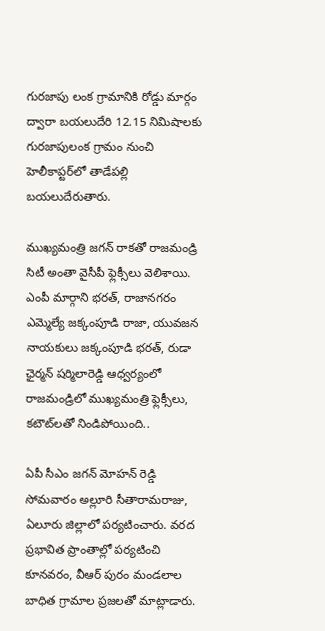గురజాపు లంక గ్రామానికి రోడ్డు మార్గం ద్వారా బయలుదేరి 12.15 నిమిషాలకు గురజాపులంక గ్రామం నుంచి హెలీకాప్టర్‌లో తాడేపల్లి బయలుదేరుతారు.

ముఖ్యమంత్రి జగన్‌ రాకతో రాజమండ్రి సిటీ అంతా వైసీపీ ఫ్లెక్సీలు వెలిశాయి. ఎంపీ మార్గాని భరత్‌, రాజానగరం ఎమ్మెల్యే జక్కంపూడి రాజా, యువజన నాయకులు జక్కంపూడి భరత్‌, రుడా ఛైర్మన్‌ షర్మిలారెడ్డి ఆధ్వర్యంలో రాజమండ్రిలో ముఖ్యమంత్రి ఫ్లెక్సీలు, కటౌట్‌లతో నిండిపోయింది..

ఏపీ సీఎం జగన్ మోహన్ రెడ్డి సోమవారం అల్లూరి సీతారామరాజు, ఏలూరు జిల్లాలో పర్యటించారు. వరద ప్రభావిత ప్రాంతాల్లో పర్యటించి కూనవరం, వీఆర్ పురం మండలాల బాధిత గ్రామాల ప్రజలతో మాట్లాడారు.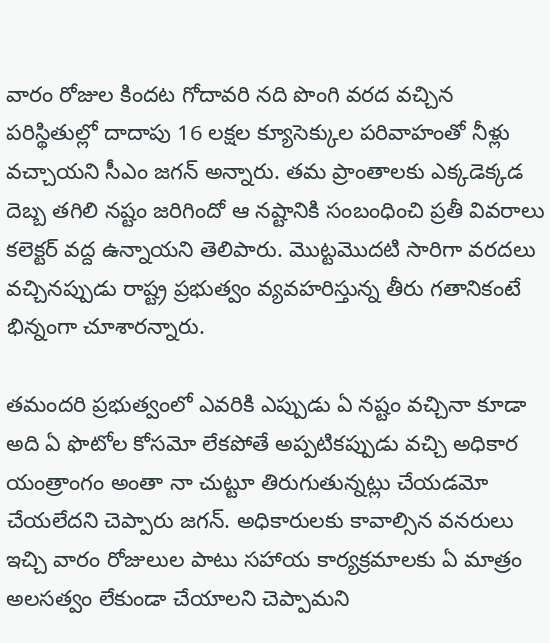వారం రోజుల కిందట గోదావరి నది పొంగి వరద వచ్చిన పరిస్థితుల్లో దాదాపు 16 లక్షల క్యూసెక్కుల పరివాహంతో నీళ్లు వచ్చాయని సీఎం జగన్ అన్నారు. తమ ప్రాంతాలకు ఎక్కడెక్కడ దెబ్బ తగిలి నష్టం జరిగిందో ఆ నష్టానికి సంబంధించి ప్రతీ వివరాలు కలెక్టర్ వద్ద ఉన్నాయని తెలిపారు. మొట్టమొదటి సారిగా వరదలు వచ్చినప్పుడు రాష్ట్ర ప్రభుత్వం వ్యవహరిస్తున్న తీరు గతానికంటే భిన్నంగా చూశారన్నారు.

తమందరి ప్రభుత్వంలో ఎవరికి ఎప్పుడు ఏ నష్టం వచ్చినా కూడా అది ఏ ఫొటోల కోసమో లేకపోతే అప్పటికప్పుడు వచ్చి అధికార యంత్రాంగం అంతా నా చుట్టూ తిరుగుతున్నట్లు చేయడమో చేయలేదని చెప్పారు జగన్. అధికారులకు కావాల్సిన వనరులు ఇచ్చి వారం రోజులుల పాటు సహాయ కార్యక్రమాలకు ఏ మాత్రం అలసత్వం లేకుండా చేయాలని చెప్పామని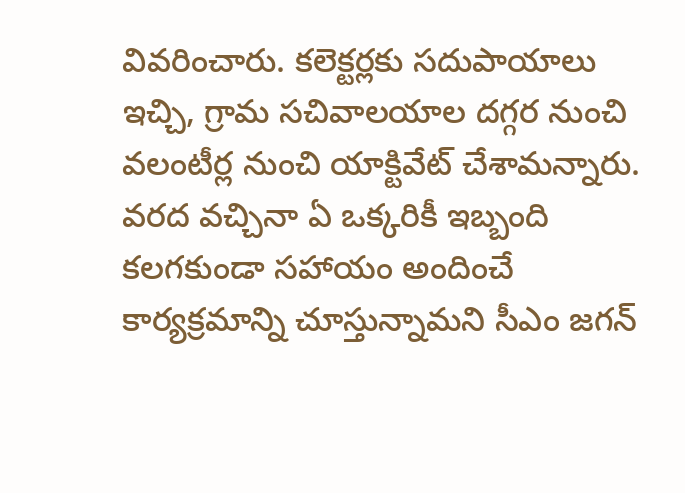వివరించారు. కలెక్టర్లకు సదుపాయాలు ఇచ్చి, గ్రామ సచివాలయాల దగ్గర నుంచి వలంటీర్ల నుంచి యాక్టివేట్‌ చేశామన్నారు. వరద వచ్చినా ఏ ఒక్కరికీ ఇబ్బంది కలగకుండా సహాయం అందించే కార్యక్రమాన్ని చూస్తున్నామని సీఎం జగన్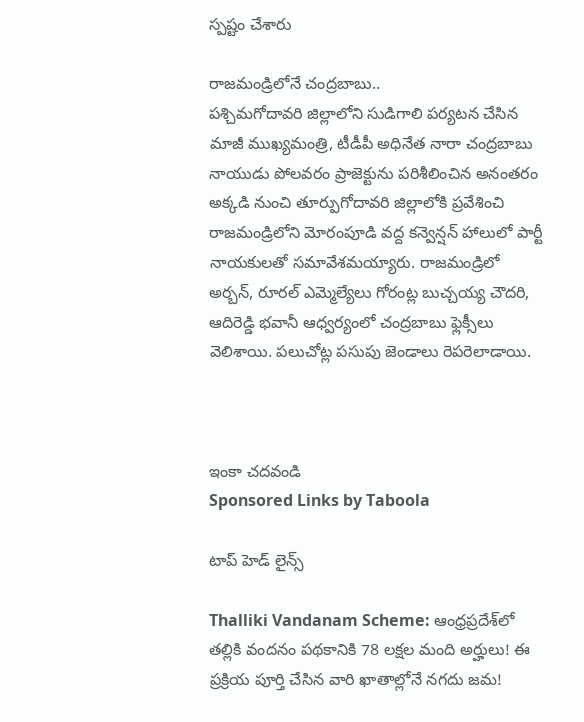స్పష్టం చేశారు

రాజమండ్రిలోనే చంద్రబాబు..
పశ్చిమగోదావరి జిల్లాలోని సుడిగాలి పర్యటన చేసిన మాజీ ముఖ్యమంత్రి, టీడీపీ అధినేత నారా చంద్రబాబు నాయుడు పోలవరం ప్రాజెక్టును పరిశీలించిన అనంతరం అక్కడి నుంచి తూర్పుగోదావరి జిల్లాలోకి ప్రవేశించి రాజమండ్రిలోని మోరంపూడి వద్ద కన్వెన్షన్‌ హాలులో పార్టీ నాయకులతో సమావేశమయ్యారు. రాజమండ్రిలో అర్బన్‌, రూరల్‌ ఎమ్మెల్యేలు గోరంట్ల బుచ్చయ్య చౌదరి, ఆదిరెడ్డి భవానీ ఆధ్వర్యంలో చంద్రబాబు ఫ్లెక్సీలు వెలిశాయి. పలుచోట్ల పసుపు జెండాలు రెపరెలాడాయి.



ఇంకా చదవండి
Sponsored Links by Taboola

టాప్ హెడ్ లైన్స్

Thalliki Vandanam Scheme: ఆంధ్రప్రదేశ్‌లో తల్లికి వందనం పథకానికి 78 లక్షల మంది అర్హులు! ఈ ప్రక్రియ పూర్తి చేసిన వారి ఖాతాల్లోనే నగదు జమ!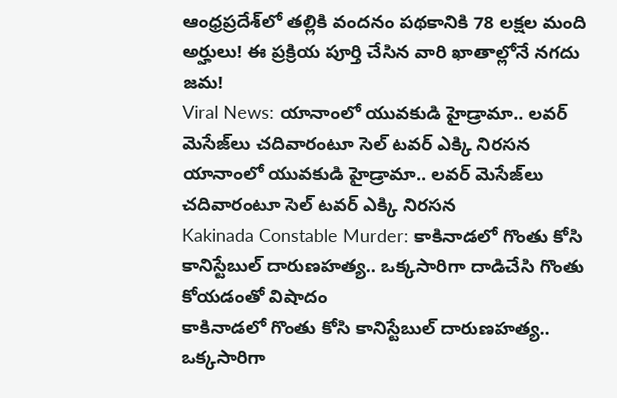ఆంధ్రప్రదేశ్‌లో తల్లికి వందనం పథకానికి 78 లక్షల మంది అర్హులు! ఈ ప్రక్రియ పూర్తి చేసిన వారి ఖాతాల్లోనే నగదు జమ!
Viral News: యానాంలో యువకుడి హైడ్రామా.. లవర్ మెసేజ్‌లు చదివారంటూ సెల్ టవర్ ఎక్కి నిరసన
యానాంలో యువకుడి హైడ్రామా.. లవర్ మెసేజ్‌లు చదివారంటూ సెల్ టవర్ ఎక్కి నిరసన
Kakinada Constable Murder: కాకినాడలో గొంతు కోసి కానిస్టేబుల్ దారుణహత్య.. ఒక్కసారిగా దాడిచేసి గొంతు కోయడంతో విషాదం
కాకినాడలో గొంతు కోసి కానిస్టేబుల్ దారుణహత్య.. ఒక్కసారిగా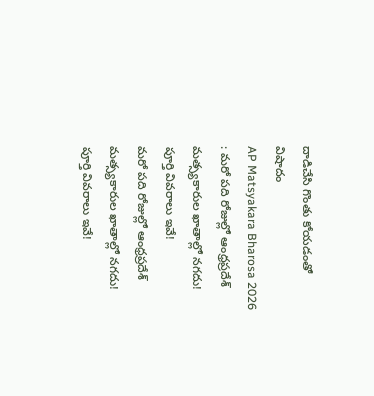దాడిచేసి గొంతు కోయడంతో విషాదం
AP Matsyakara Bharosa 2026 : మరో పది రోజుల్లో ఆంధ్రప్రదేశ్‌ మత్స్యకారుల ఖాతాల్లో నగదు! పూర్తి వివరాలు ఇవే!
మరో పది రోజుల్లో ఆంధ్రప్రదేశ్‌ మత్స్యకారుల ఖాతాల్లో నగదు! పూర్తి వివరాలు ఇవే!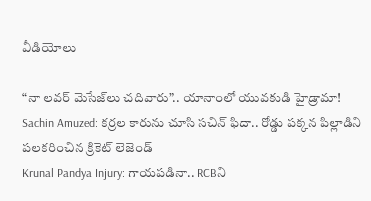వీడియోలు

“నా లవర్ మెసేజ్‌లు చదివారు”.. యానాంలో యువకుడి హైడ్రామా!
Sachin Amuzed: కర్రల కారును చూసి సచిన్ ఫిదా.. రోడ్డు పక్కన పిల్లాడిని పలకరించిన క్రికెట్ లెజెండ్
Krunal Pandya Injury: గాయపడినా.. RCBని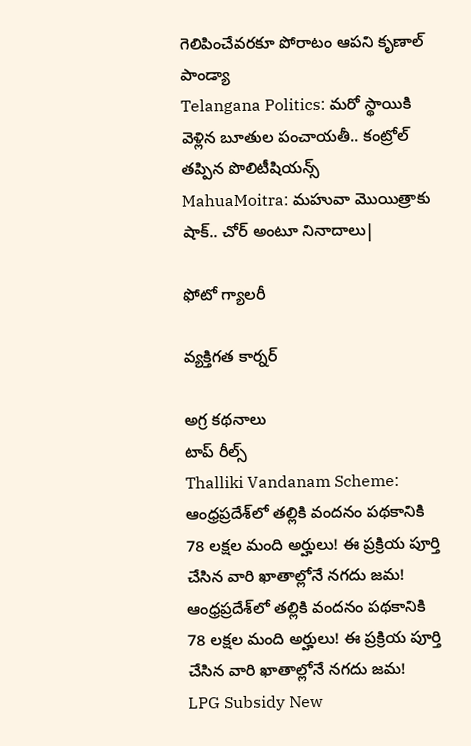గెలిపించేవరకూ పోరాటం ఆపని కృణాల్ పాండ్యా
Telangana Politics: మరో స్థాయికి వెళ్లిన బూతుల పంచాయతీ.. కంట్రోల్ తప్పిన పొలిటీషియన్స్
MahuaMoitra: మహువా మొయిత్రాకు షాక్.. చోర్ అంటూ నినాదాలు|

ఫోటో గ్యాలరీ

వ్యక్తిగత కార్నర్

అగ్ర కథనాలు
టాప్ రీల్స్
Thalliki Vandanam Scheme: ఆంధ్రప్రదేశ్‌లో తల్లికి వందనం పథకానికి 78 లక్షల మంది అర్హులు! ఈ ప్రక్రియ పూర్తి చేసిన వారి ఖాతాల్లోనే నగదు జమ!
ఆంధ్రప్రదేశ్‌లో తల్లికి వందనం పథకానికి 78 లక్షల మంది అర్హులు! ఈ ప్రక్రియ పూర్తి చేసిన వారి ఖాతాల్లోనే నగదు జమ!
LPG Subsidy New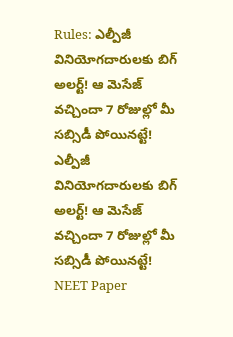Rules: ఎల్పీజీ వినియోగదారులకు బిగ్ అలర్ట్! ఆ మెసేజ్ వచ్చిందా 7 రోజుల్లో మీ సబ్సిడీ పోయినట్టే!
ఎల్పీజీ వినియోగదారులకు బిగ్ అలర్ట్! ఆ మెసేజ్ వచ్చిందా 7 రోజుల్లో మీ సబ్సిడీ పోయినట్టే!
NEET Paper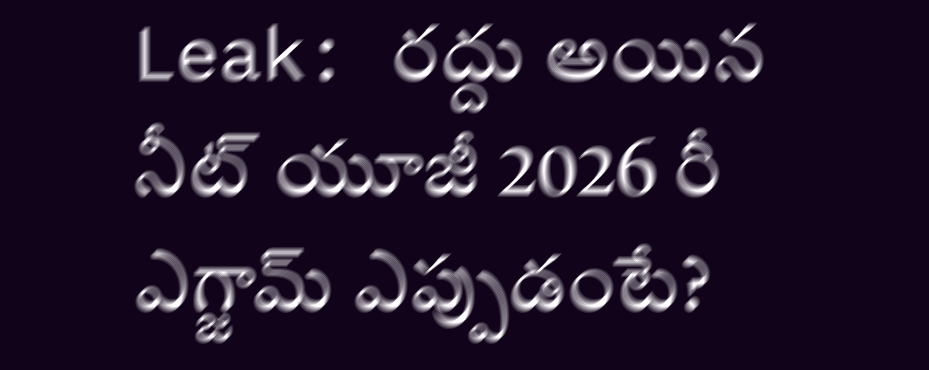Leak: రద్దు అయిన నీట్ యూజీ 2026 రీ ఎగ్జామ్‌ ఎప్పుడంటే?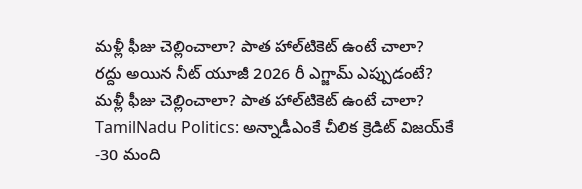మళ్లీ ఫీజు చెల్లించాలా? పాత హాల్‌టికెట్‌ ఉంటే చాలా?
రద్దు అయిన నీట్ యూజీ 2026 రీ ఎగ్జామ్‌ ఎప్పుడంటే?  మళ్లీ ఫీజు చెల్లించాలా? పాత హాల్‌టికెట్‌ ఉంటే చాలా?
TamilNadu Politics: అన్నాడీఎంకే చీలిక క్రెడిట్ విజయ్‌కే -30 మంది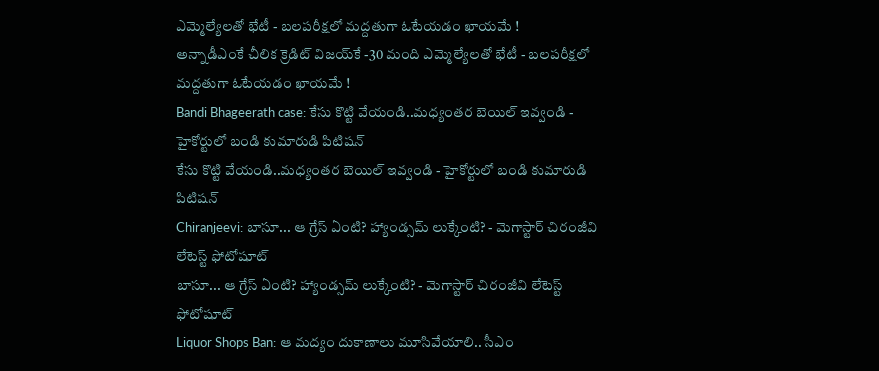ఎమ్మెల్యేలతో భేటీ - బలపరీక్షలో మద్దతుగా ఓటేయడం ఖాయమే !
అన్నాడీఎంకే చీలిక క్రెడిట్ విజయ్‌కే -30 మంది ఎమ్మెల్యేలతో భేటీ - బలపరీక్షలో మద్దతుగా ఓటేయడం ఖాయమే !
Bandi Bhageerath case: కేసు కొట్టి వేయండి..మధ్యంతర బెయిల్ ఇవ్వండి - హైకోర్టులో బండి కుమారుడి పిటిషన్
కేసు కొట్టి వేయండి..మధ్యంతర బెయిల్ ఇవ్వండి - హైకోర్టులో బండి కుమారుడి పిటిషన్
Chiranjeevi: బాసూ... ఆ గ్రేస్ ఏంటి? హ్యాండ్సమ్ లుక్కేంటి? - మెగాస్టార్ చిరంజీవి లేటెస్ట్ ఫోటోషూట్
బాసూ... ఆ గ్రేస్ ఏంటి? హ్యాండ్సమ్ లుక్కేంటి? - మెగాస్టార్ చిరంజీవి లేటెస్ట్ ఫోటోషూట్
Liquor Shops Ban: ఆ మద్యం దుకాణాలు మూసివేయాలి.. సీఎం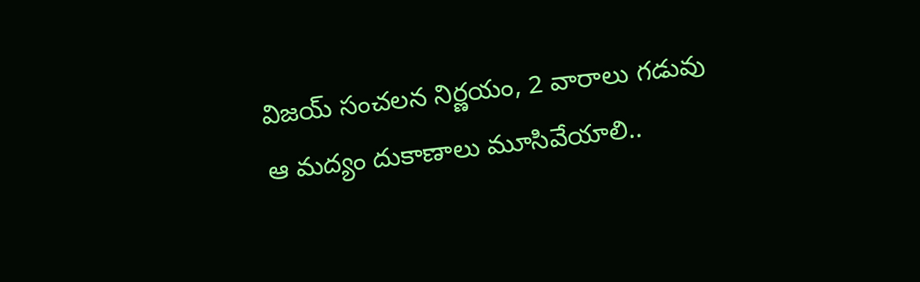విజయ్ సంచలన నిర్ణయం, 2 వారాలు గడువు
ఆ మద్యం దుకాణాలు మూసివేయాలి..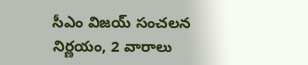సీఎం విజయ్ సంచలన నిర్ణయం, 2 వారాలు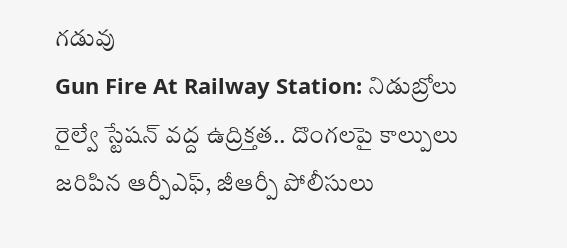గడువు
Gun Fire At Railway Station: నిడుబ్రోలు రైల్వే స్టేషన్ వద్ద ఉద్రిక్తత.. దొంగలపై కాల్పులు జరిపిన ఆర్పీఎఫ్, జీఆర్పీ పోలీసులు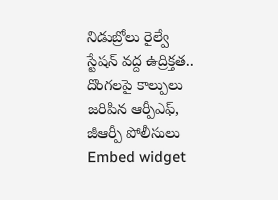నిడుబ్రోలు రైల్వే స్టేషన్ వద్ద ఉద్రిక్తత.. దొంగలపై కాల్పులు జరిపిన ఆర్పీఎఫ్, జీఆర్పీ పోలీసులు
Embed widget